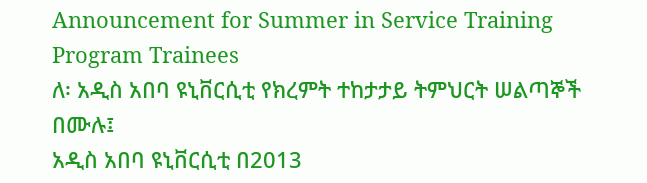Announcement for Summer in Service Training Program Trainees
ለ፡ አዲስ አበባ ዩኒቨርሲቲ የክረምት ተከታታይ ትምህርት ሠልጣኞች በሙሉ፤
አዲስ አበባ ዩኒቨርሲቲ በ2013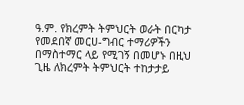ዓ.ም. የክረምት ትምህርት ወራት በርካታ የመደበኛ መርሀ-ግብር ተማሪዎችን በማስተማር ላይ የሚገኝ በመሆኑ በዚህ ጊዜ ለክረምት ትምህርት ተከታታይ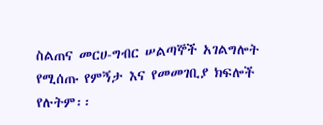ስልጠና መርሀ-ግብር ሠልጣኞች አገልግሎት የሚሰጡ የምኝታ እና የመመገቢያ ክፍሎች የሉትም፡፡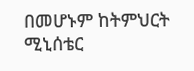በመሆኑም ከትምህርት ሚኒሰቴር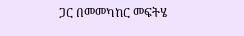ጋር በመመካከር መፍትሄ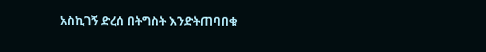አስኪገኝ ድረሰ በትግስት እንድትጠባበቁ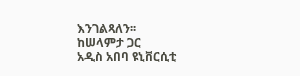እንገልጻለን፡፡
ከሠላምታ ጋር
አዲስ አበባ ዩኒቨርሲቲ